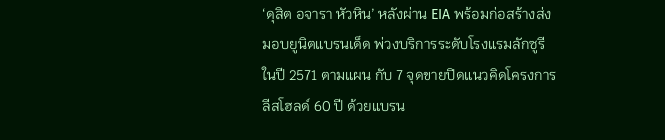‘ดุสิต อจารา หัวหิน’ หลังผ่าน EIA พร้อมก่อสร้างส่งมอบยูนิตแบรนเด็ด พ่วงบริการระดับโรงแรมลักซูรี ในปี 2571 ตามแผน กับ 7 จุดขายปิดแนวคิดโครงการลีสโฮลด์ 60 ปี ด้วยแบรน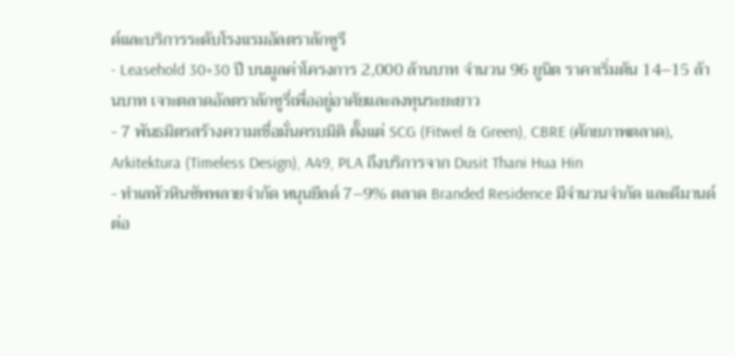ด์และบริการระดับโรงแรมอัลตราลักซูรี
- Leasehold 30+30 ปี บนมูลค่าโครงการ 2,000 ล้านบาท จำนวน 96 ยูนิต ราคาเริ่มต้น 14–15 ล้านบาท เจาะตลาดอัลตราลักซูรี่เพื่ออยู่อาศัยและลงทุนระยะยาว
- 7 พันธมิตรสร้างความเชื่อมั่นครบมิติ ตั้งแต่ SCG (Fitwel & Green), CBRE (ศักยภาพตลาด), Arkitektura (Timeless Design), A49, PLA ถึงบริการจาก Dusit Thani Hua Hin
- ทำเลหัวหินซัพพลายจำกัด หนุนยีลด์ 7–9% ตลาด Branded Residence มีจำนวนจำกัด และดีมานด์ต่อ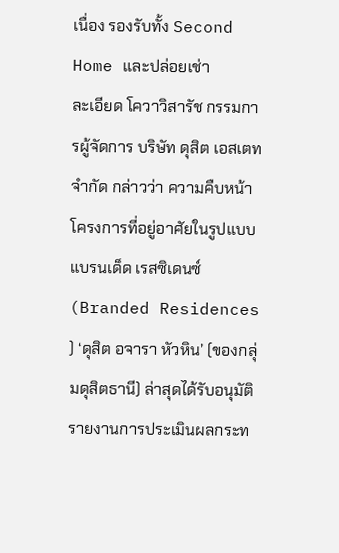เนื่อง รองรับทั้ง Second Home และปล่อยเช่า
ละเอียด โควาวิสารัช กรรมการผู้จัดการ บริษัท ดุสิต เอสเตท จำกัด กล่าวว่า ความคืบหน้าโครงการที่อยู่อาศัยในรูปแบบแบรนเด็ด เรสซิเดนซ์ (Branded Residences ) ‘ดุสิต อจารา หัวหิน’ (ของกลุ่มดุสิตธานี) ล่าสุดได้รับอนุมัติรายงานการประเมินผลกระท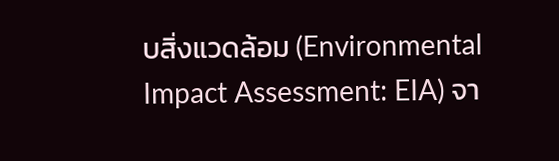บสิ่งแวดล้อม (Environmental Impact Assessment: EIA) จา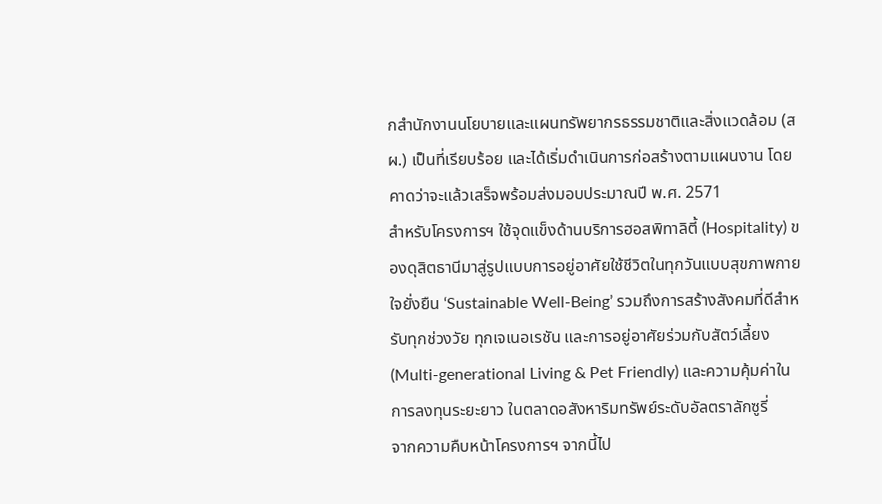กสำนักงานนโยบายและแผนทรัพยากรธรรมชาติและสิ่งแวดล้อม (สผ.) เป็นที่เรียบร้อย และได้เริ่มดำเนินการก่อสร้างตามแผนงาน โดยคาดว่าจะแล้วเสร็จพร้อมส่งมอบประมาณปี พ.ศ. 2571
สำหรับโครงการฯ ใช้จุดแข็งด้านบริการฮอสพิทาลิตี้ (Hospitality) ของดุสิตธานีมาสู่รูปแบบการอยู่อาศัยใช้ชีวิตในทุกวันแบบสุขภาพกายใจยั่งยืน ‘Sustainable Well-Being’ รวมถึงการสร้างสังคมที่ดีสำหรับทุกช่วงวัย ทุกเจเนอเรชัน และการอยู่อาศัยร่วมกับสัตว์เลี้ยง (Multi-generational Living & Pet Friendly) และความคุ้มค่าในการลงทุนระยะยาว ในตลาดอสังหาริมทรัพย์ระดับอัลตราลักซูรี่
จากความคืบหน้าโครงการฯ จากนี้ไป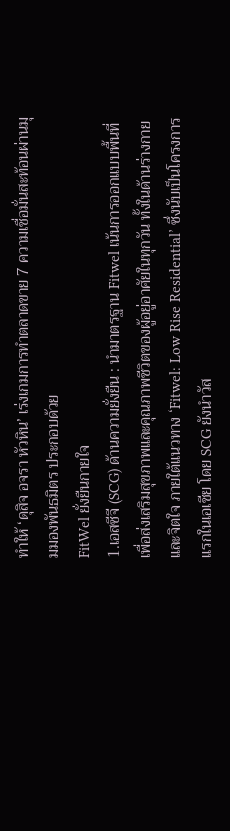ทำให้ ‘ดุสิจ อจรา หัวหิน’ เร่งเกมการทำตลาดขาย 7 ความเชื่อมั่นสะท้อนผ่านมุมมองพันธมิตร ประกอบด้วย
FitWel ยั่งยืนกายใจ
1.เอสซีจี (SCG) ด้านความยั่งยืน : นำมาตรฐาน Fitwel เน้นการออกแบบพื้นที่เพื่อส่งเสริมสุขภาพและคุณภาพชีวิตของผู้อยู่อาศัยในทุกวัน ทั้งในด้านร่างกายและจิตใจ ภายใต้แนวทาง ‘Fitwel: Low Rise Residential’ ซึ่งนับเป็นโครงการแรกในเอเชีย โดย SCG ยังนำวัส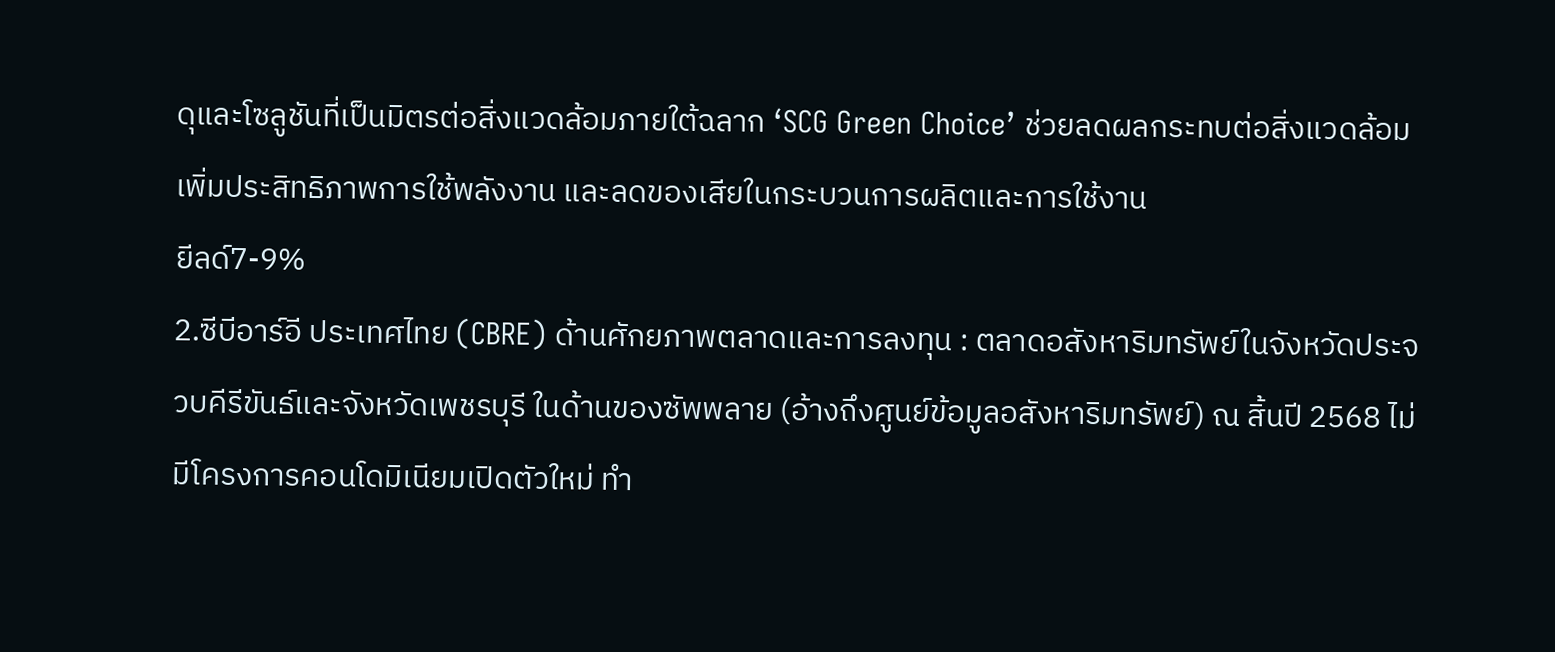ดุและโซลูชันที่เป็นมิตรต่อสิ่งแวดล้อมภายใต้ฉลาก ‘SCG Green Choice’ ช่วยลดผลกระทบต่อสิ่งแวดล้อม เพิ่มประสิทธิภาพการใช้พลังงาน และลดของเสียในกระบวนการผลิตและการใช้งาน
ยีลด์7-9%
2.ซีบีอาร์อี ประเทศไทย (CBRE) ด้านศักยภาพตลาดและการลงทุน : ตลาดอสังหาริมทรัพย์ในจังหวัดประจวบคีรีขันธ์และจังหวัดเพชรบุรี ในด้านของซัพพลาย (อ้างถึงศูนย์ข้อมูลอสังหาริมทรัพย์) ณ สิ้นปี 2568 ไม่มีโครงการคอนโดมิเนียมเปิดตัวใหม่ ทำ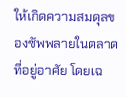ให้เกิดความสมดุลของซัพพลายในตลาดที่อยู่อาศัย โดยเฉ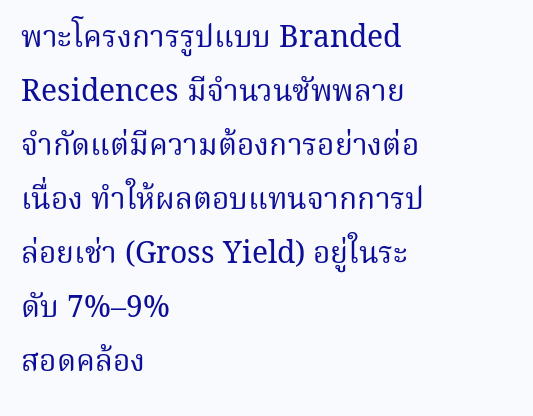พาะโครงการรูปแบบ Branded Residences มีจำนวนซัพพลายจำกัดแต่มีความต้องการอย่างต่อเนื่อง ทำให้ผลตอบแทนจากการปล่อยเช่า (Gross Yield) อยู่ในระดับ 7%–9%
สอดคล้อง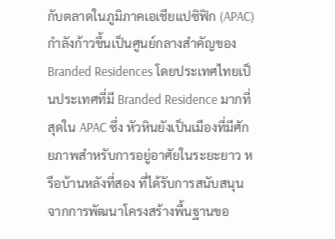กับตลาดในภูมิภาคเอเชียแปซิฟิก (APAC) กำลังก้าวขึ้นเป็นศูนย์กลางสำคัญของ Branded Residences โดยประเทศไทยเป็นประเทศที่มี Branded Residence มากที่สุดใน APAC ซึ่ง หัวหินยังเป็นเมืองที่มีศักยภาพสำหรับการอยู่อาศัยในระยะยาว หรือบ้านหลังที่สอง ที่ได้รับการสนับสนุนจากการพัฒนาโครงสร้างพื้นฐานขอ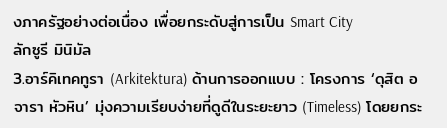งภาครัฐอย่างต่อเนื่อง เพื่อยกระดับสู่การเป็น Smart City
ลักซูรี มินิมัล
3.อาร์คิเทคทูรา (Arkitektura) ด้านการออกแบบ : โครงการ ‘ดุสิต อจารา หัวหิน’ มุ่งความเรียบง่ายที่ดูดีในระยะยาว (Timeless) โดยยกระ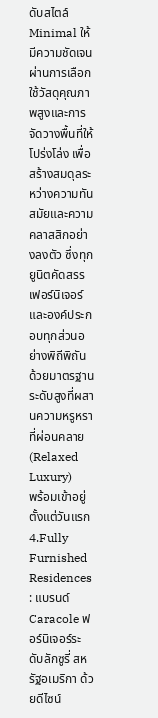ดับสไตล์ Minimal ให้มีความชัดเจนผ่านการเลือกใช้วัสดุคุณภาพสูงและการจัดวางพื้นที่ให้โปร่งโล่ง เพื่อสร้างสมดุลระหว่างความทันสมัยและความคลาสสิกอย่างลงตัว ซึ่งทุกยูนิตคัดสรรเฟอร์นิเจอร์และองค์ประกอบทุกส่วนอย่างพิถีพิถัน ด้วยมาตรฐานระดับสูงที่ผสานความหรูหราที่ผ่อนคลาย (Relaxed Luxury)
พร้อมเข้าอยู่ตั้งแต่วันแรก
4.Fully Furnished Residences : แบรนด์ Caracole ฟอร์นิเจอร์ระดับลักซูรี่ สหรัฐอเมริกา ด้วยดีไซน์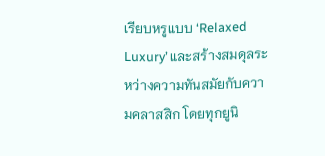เรียบหรูแบบ ‘Relaxed Luxury’ และสร้างสมดุลระหว่างความทันสมัยกับความคลาสสิก โดยทุกยูนิ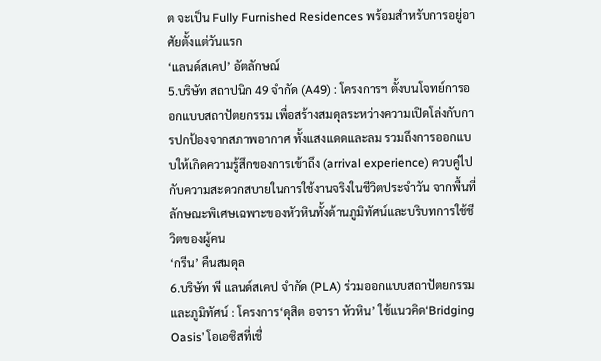ต จะเป็น Fully Furnished Residences พร้อมสำหรับการอยู่อาศัยตั้งแต่วันแรก
‘แลนด์สเคป’ อัตลักษณ์
5.บริษัท สถาปนิก 49 จำกัด (A49) : โครงการฯ ตั้งบนโจทย์การออกแบบสถาปัตยกรรม เพื่อสร้างสมดุลระหว่างความเปิดโล่งกับการปกป้องจากสภาพอากาศ ทั้งแสงแดดและลม รวมถึงการออกแบบให้เกิดความรู้สึกของการเข้าถึง (arrival experience) ควบคู่ไปกับความสะดวกสบายในการใช้งานจริงในชีวิตประจำวัน จากพื้นที่ลักษณะพิเศษเฉพาะของหัวหินทั้งด้านภูมิทัศน์และบริบทการใช้ชีวิตของผู้คน
‘กรีน’ คืนสมดุล
6.บริษัท พี แลนด์สเคป จำกัด (PLA) ร่วมออกแบบสถาปัตยกรรมและภูมิทัศน์ : โครงการ‘ดุสิต อจารา หัวหิน’ ใช้แนวคิด‘Bridging Oasis’ โอเอซิสที่เชื่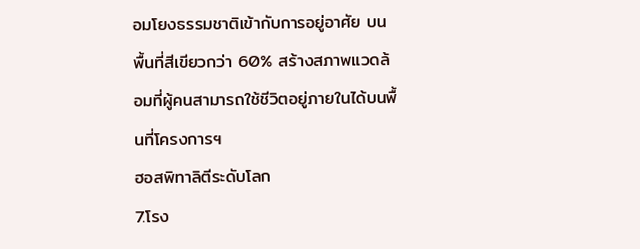อมโยงธรรมชาติเข้ากับการอยู่อาศัย บนพื้นที่สีเขียวกว่า 60% สร้างสภาพแวดล้อมที่ผู้คนสามารถใช้ชีวิตอยู่ภายในได้บนพื้นที่โครงการฯ
ฮอสพิทาลิตีระดับโลก
7.โรง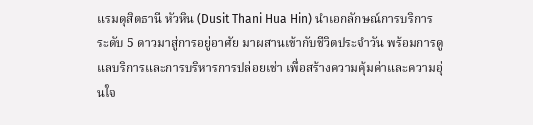แรมดุสิตธานี หัวหิน (Dusit Thani Hua Hin) นำเอกลักษณ์การบริการระดับ 5 ดาวมาสู่การอยู่อาศัย มาผสานเข้ากับชีวิตประจำวัน พร้อมการดูแลบริการและการบริหารการปล่อยเช่า เพื่อสร้างความคุ้มค่าและความอุ่นใจ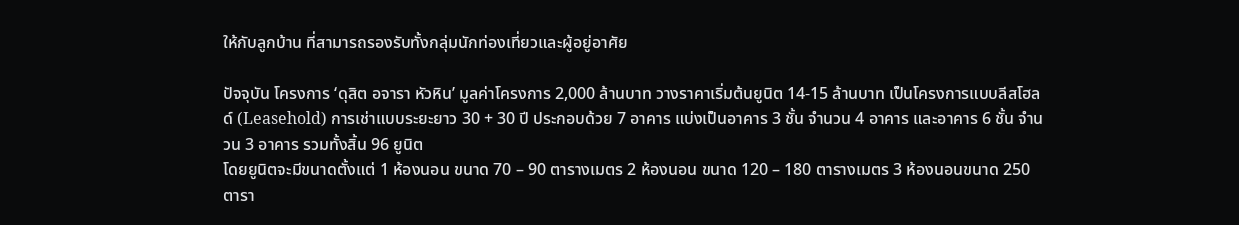ให้กับลูกบ้าน ที่สามารถรองรับทั้งกลุ่มนักท่องเที่ยวและผู้อยู่อาศัย

ปัจจุบัน โครงการ ‘ดุสิต อจารา หัวหิน’ มูลค่าโครงการ 2,000 ล้านบาท วางราคาเริ่มต้นยูนิต 14-15 ล้านบาท เป็นโครงการแบบลีสโฮลด์ (Leasehold) การเช่าแบบระยะยาว 30 + 30 ปี ประกอบด้วย 7 อาคาร แบ่งเป็นอาคาร 3 ชั้น จำนวน 4 อาคาร และอาคาร 6 ชั้น จำนวน 3 อาคาร รวมทั้งสิ้น 96 ยูนิต
โดยยูนิตจะมีขนาดตั้งแต่ 1 ห้องนอน ขนาด 70 – 90 ตารางเมตร 2 ห้องนอน ขนาด 120 – 180 ตารางเมตร 3 ห้องนอนขนาด 250 ตารา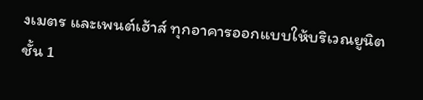งเมตร และเพนต์เฮ้าส์ ทุกอาคารออกแบบให้บริเวณยูนิตชั้น 1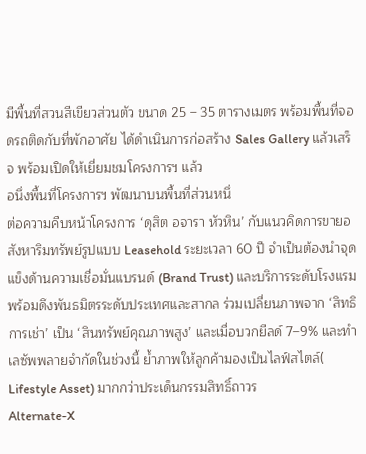มีพื้นที่สวนสีเขียวส่วนตัว ขนาด 25 – 35 ตารางเมตร พร้อมพื้นที่จอดรถติดกับที่พักอาศัย ได้ดำเนินการก่อสร้าง Sales Gallery แล้วเสร็จ พร้อมเปิดให้เยี่ยมชมโครงการฯ แล้ว
อนึ่งพื้นที่โครงการฯ พัฒนาบนพื้นที่ส่วนหนึ่
ต่อความคืบหน้าโครงการ ‘ดุสิต อจารา หัวหิน’ กับแนวคิดการขายอสังหาริมทรัพย์รูปแบบ Leasehold ระยะเวลา 60 ปี จำเป็นต้องนำจุดแข็งด้านความเชื่อมั่นแบรนด์ (Brand Trust) และบริการระดับโรงแรม พร้อมดึงพันธมิตรระดับประเทศและสากล ร่วมเปลี่ยนภาพจาก ‘สิทธิการเช่า’ เป็น ‘สินทรัพย์คุณภาพสูง’ และเมื่อบวกยีลด์ 7–9% และทำเลซัพพลายจำกัดในช่วงนี้ ย้ำภาพให้ลูกค้ามองเป็นไลฟ์สไตล์( Lifestyle Asset) มากกว่าประเด็นกรรมสิทธิ์ถาวร
Alternate-X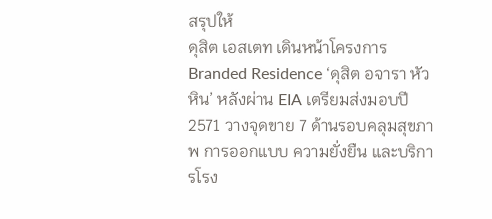สรุปให้
ดุสิต เอสเตท เดินหน้าโครงการ Branded Residence ‘ดุสิต อจารา หัวหิน’ หลังผ่าน EIA เตรียมส่งมอบปี 2571 วางจุดขาย 7 ด้านรอบคลุมสุขภาพ การออกแบบ ความยั่งยืน และบริการโรง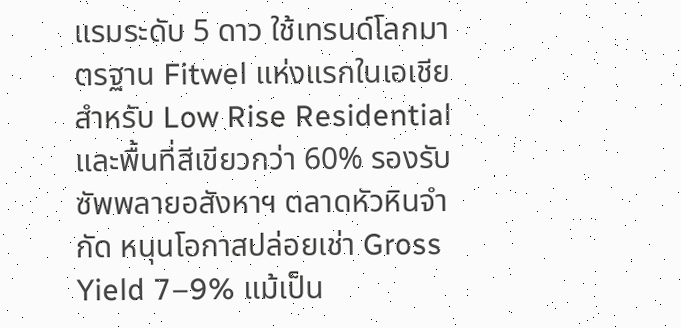แรมระดับ 5 ดาว ใช้เทรนด์โลกมาตรฐาน Fitwel แห่งแรกในเอเชียสำหรับ Low Rise Residential และพื้นที่สีเขียวกว่า 60% รองรับซัพพลายอสังหาฯ ตลาดหัวหินจำกัด หนุนโอกาสปล่อยเช่า Gross Yield 7–9% แม้เป็น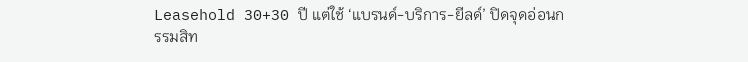Leasehold 30+30 ปี แต่ใช้ ‘แบรนด์-บริการ-ยีลด์’ ปิดจุดอ่อนกรรมสิท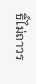ธิ์ไม่ถาวร